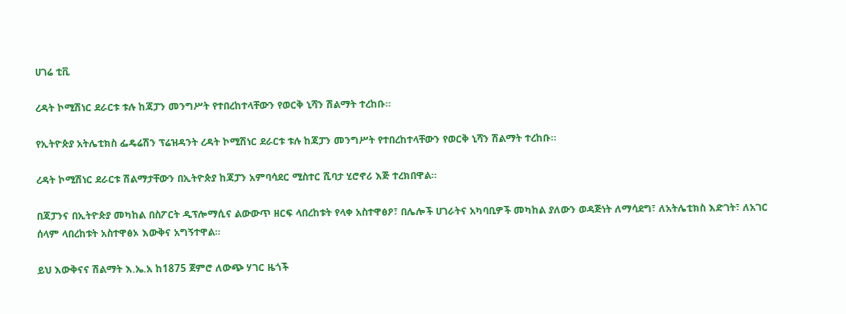ሀገሬ ቲቪ

ረዳት ኮሚሽነር ደራርቱ ቱሉ ከጃፓን መንግሥት የተበረከተላቸውን የወርቅ ኒሻን ሽልማት ተረከቡ።

የኢትዮጵያ አትሌቲክስ ፌዴሬሽን ፕሬዝዳንት ረዳት ኮሚሽነር ደራርቱ ቱሉ ከጃፓን መንግሥት የተበረከተላቸውን የወርቅ ኒሻን ሽልማት ተረከቡ።

ረዳት ኮሚሽነር ደራርቱ ሽልማታቸውን በኢትዮጵያ ከጃፓን አምባሳደር ሚስተር ሺባታ ሂሮኖሪ እጅ ተረክበዋል።

በጃፓንና በኢትዮጵያ መካከል በስፖርት ዲፕሎማሲና ልውውጥ ዘርፍ ላበረከቱት የላቀ አስተዋፅዖ፣ በሌሎች ሀገራትና አካባቢዎች መካከል ያለውን ወዳጅነት ለማሳደግ፣ ለአትሌቲክስ እድገት፣ ለአገር ሰላም ላበረከቱት አስተዋፅኦ እውቅና አግኝተዋል።

ይህ እውቅናና ሽልማት እ.ኤ.አ ከ1875 ጀምሮ ለውጭ ሃገር ዜጎች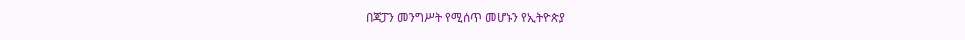በጃፓን መንግሥት የሚሰጥ መሆኑን የኢትዮጵያ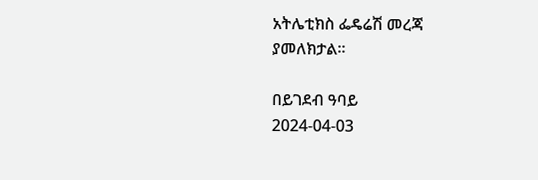አትሌቲክስ ፌዴሬሽ መረጃ ያመለክታል።

በይገደብ ዓባይ
2024-04-03